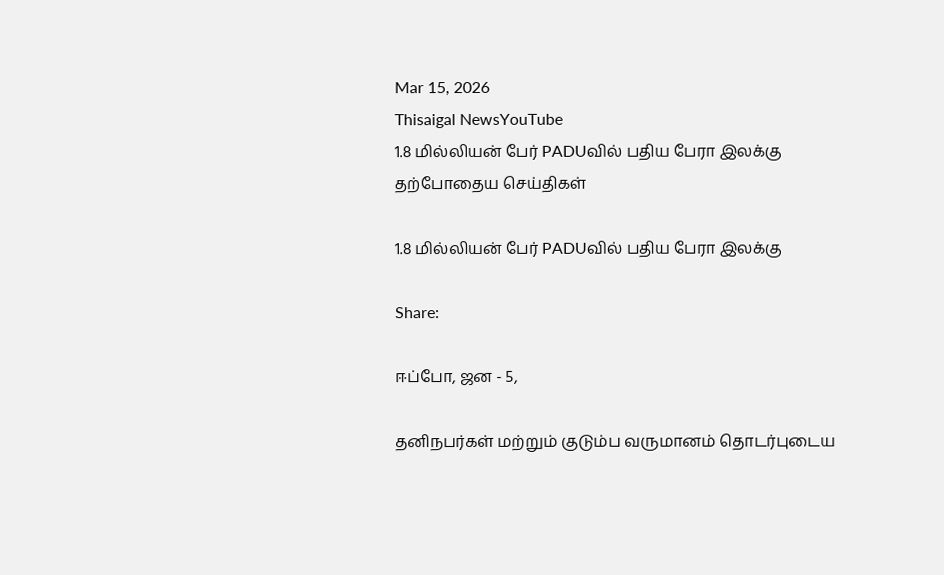Mar 15, 2026
Thisaigal NewsYouTube
1.8 மில்லியன் பேர் PADUவில் பதிய பேரா இலக்கு
தற்போதைய செய்திகள்

1.8 மில்லியன் பேர் PADUவில் பதிய பேரா இலக்கு

Share:

ஈப்போ, ஜன - 5,

தனிநபர்கள் மற்றும் குடும்ப வருமானம் தொடர்புடைய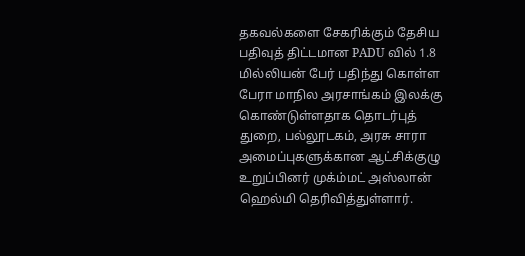தகவல்களை சேகரிக்கும் தேசிய பதிவுத் திட்டமான PADU வில் 1.8 மில்லியன் பேர் பதிந்து கொள்ள பேரா மாநில அரசாங்கம் இலக்கு கொண்டுள்ளதாக தொடர்புத் துறை, பல்லூடகம், அரசு சாரா அமைப்புகளுக்கான ஆட்சிக்குழு உறுப்பினர் முக்ம்மட் அஸ்லான் ஹெல்மி தெரிவித்துள்ளார்.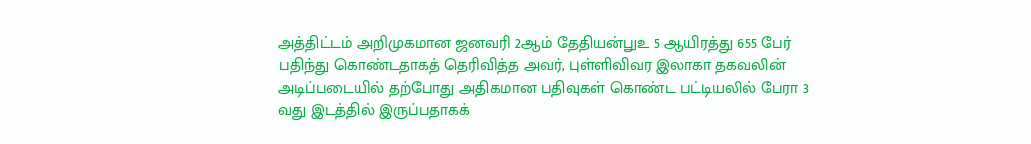அத்திட்டம் அறிமுகமான ஜனவரி 2ஆம் தேதியன்௶உ 5 ஆயிரத்து 655 பேர் பதிந்து கொண்டதாகத் தெரிவித்த அவர், புள்ளிவிவர இலாகா தகவலின் அடிப்படையில் தற்போது அதிகமான பதிவுகள் கொண்ட பட்டியலில் பேரா 3 வது இடத்தில் இருப்பதாகக்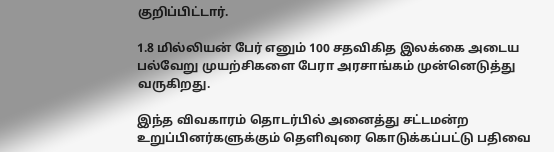குறிப்பிட்டார்.

1.8 மில்லியன் பேர் எனும் 100 சதவிகித இலக்கை அடைய பல்வேறு முயற்சிகளை பேரா அரசாங்கம் முன்னெடுத்து வருகிறது.

இந்த விவகாரம் தொடர்பில் அனைத்து சட்டமன்ற உறுப்பினர்களுக்கும் தெளிவுரை கொடுக்கப்பட்டு பதிவை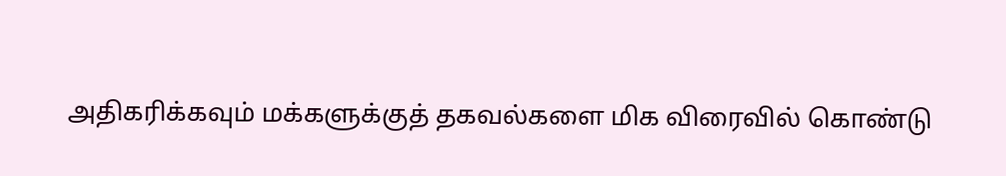அதிகரிக்கவும் மக்களுக்குத் தகவல்களை மிக விரைவில் கொண்டு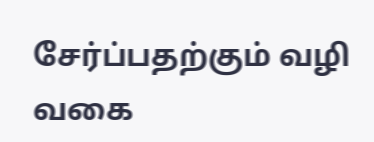சேர்ப்பதற்கும் வழி வகை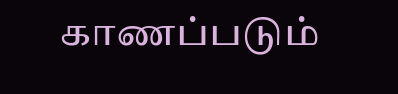காணப்படும்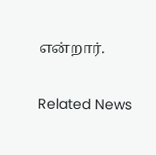என்றார்.

Related News